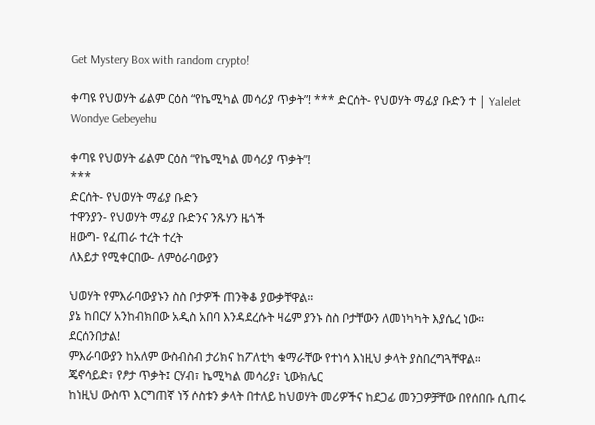Get Mystery Box with random crypto!

ቀጣዩ የህወሃት ፊልም ርዕስ “የኬሚካል መሳሪያ ጥቃት”! *** ድርሰት- የህወሃት ማፊያ ቡድን ተ | Yalelet Wondye Gebeyehu

ቀጣዩ የህወሃት ፊልም ርዕስ “የኬሚካል መሳሪያ ጥቃት”!
***
ድርሰት- የህወሃት ማፊያ ቡድን
ተዋንያን- የህወሃት ማፊያ ቡድንና ንጹሃን ዜጎች
ዘውግ- የፈጠራ ተረት ተረት
ለእይታ የሚቀርበው- ለምዕራባውያን

ህወሃት የምእራባውያኑን ስስ ቦታዎች ጠንቅቆ ያውቃቸዋል።
ያኔ ከበርሃ አንከብክበው አዲስ አበባ እንዳደረሱት ዛሬም ያንኑ ስስ ቦታቸውን ለመነካካት እያሴረ ነው።
ደርሰንበታል!
ምእራባውያን ከአለም ውስብስብ ታሪክና ከፖለቲካ ቁማራቸው የተነሳ እነዚህ ቃላት ያስበረግጓቸዋል።
ጄኖሳይድ፣ የፆታ ጥቃት፤ ርሃብ፣ ኬሚካል መሳሪያ፣ ኒውክሌር
ከነዚህ ውስጥ እርግጠኛ ነኝ ሶስቱን ቃላት በተለይ ከህወሃት መሪዎችና ከደጋፊ መንጋዎቻቸው በየሰበቡ ሲጠሩ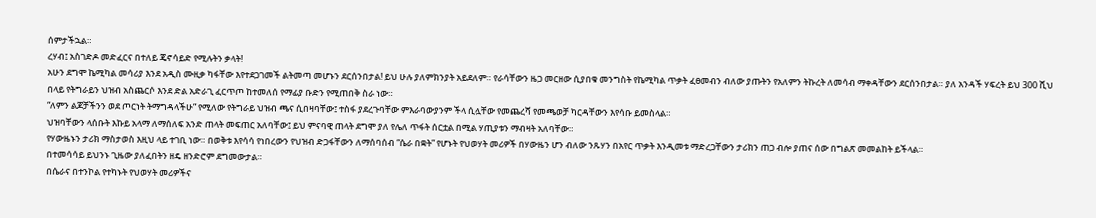ሰምታችኋል።
ረሃብ፤ አስገድዶ መድፈርና በተለይ ጄኖሳይድ የሚሉትን ቃላት!
አሁን ደግሞ ኬሚካል መሳሪያ እንደ አዲስ ሙዚቃ ካፋቸው እየተደጋገመች ልትመጣ መሆኑን ደርሰንበታል! ይህ ሁሉ ያለምክንያት አይደለም። የራሳቸውን ዜጋ መርዘው ሲያበቁ መንግስት የኬሚካል ጥቃት ፈፀመብን ብለው ያጡትን የአለምን ትኩረት ለመሳብ ማቀዳቸውን ደርሰንበታል። ያለ አንዳች ሃፍረት ይህ 300 ሺህ በላይ የትግራይን ህዝብ አስጨርሶ እንደ ድል አድራጊ ፈርጥጦ ከተመለሰ የማፊያ ቡድን የሚጠበቅ ስራ ነው።
“ለምን ልጆቻችንን ወደ ጦርነት ትማግዳላችሁ” የሚለው የትግራይ ህዝብ ጫና ሲበዛባቸው፤ ተስፋ ያደረጉባቸው ምእራባውያንም ችላ ሲሏቸው የመጨረሻ የመጫወቻ ካርዳቸውን እየሳቡ ይመስላል።
ህዝባቸውን ላሰቡት እኩይ አላማ ለማሰለፍ አንድ ጠላት መፍጠር አለባቸው፤ ይህ ምናባዊ ጠላት ደግሞ ያለ የሌለ ጥፋት ሰርቷል በሚል ሃጢያቱን ማብዛት አለባቸው።
የሃውዜኑን ታሪክ ማስታወስ እዚህ ላይ ተገቢ ነው። በወቅቱ እየሳሳ የነበረውን የህዝብ ድጋፋቸውን ለማሰባሰብ “ሴራ በቋት” የሆኑት የህወሃት መሪዎች በሃውዜን ሆን ብለው ንጹሃን በአየር ጥቃት እንዲመቱ ማድረጋቸውን ታሪክን ጠጋ ብሎ ያጠና ሰው በግልጽ መመልከት ይችላል።
በተመሳሳይ ይህንኑ ጊዜው ያለፈበትን ዘዴ ዘንድሮም ደግመውታል።
በሴራና በተንኮል የተካኑት የህወሃት መሪዎችና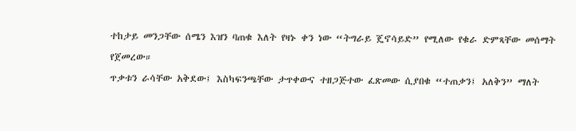ተከታይ መንጋቸው ሰሜን እዝን ባጠቁ እለት የዛኑ ቀን ነው “ትግራይ ጄኖሳይድ” የሚለው የቁራ ድምጻቸው መሰማት የጀመረው።
ጥቃቱን ራሳቸው አቅደው፤ እስካፍንጫቸው ታጥቀውና ተዘጋጅተው ፈጽመው ሲያበቁ “ተጠቃን፤ አለቅን” ማለት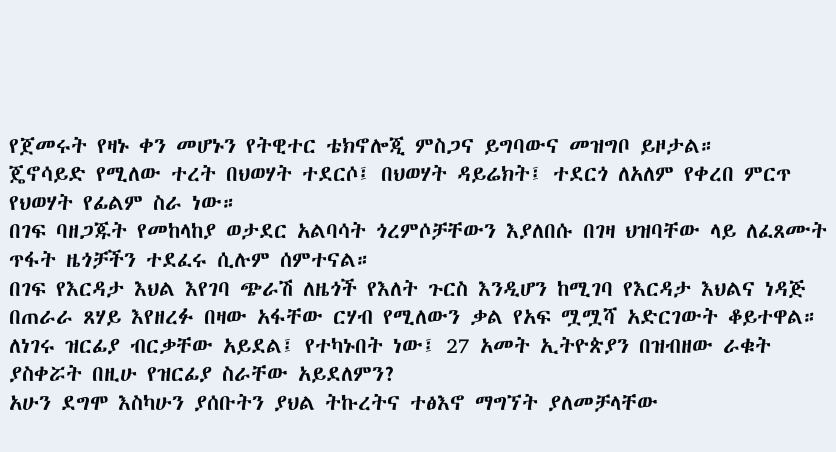የጀመሩት የዛኑ ቀን መሆኑን የትዊተር ቴክኖሎጂ ምስጋና ይግባውና መዝግቦ ይዞታል።
ጄኖሳይድ የሚለው ተረት በህወሃት ተደርሶ፤ በህወሃት ዳይሬክት፤ ተደርጎ ለአለም የቀረበ ምርጥ የህወሃት የፊልም ስራ ነው።
በገፍ ባዘጋጁት የመከላከያ ወታደር አልባሳት ጎረምሶቻቸውን እያለበሱ በገዛ ህዝባቸው ላይ ለፈጸሙት ጥፋት ዜጎቻችን ተደፈሩ ሲሉም ሰምተናል።
በገፍ የእርዳታ እህል እየገባ ጭራሽ ለዜጎች የእለት ጉርስ እንዲሆን ከሚገባ የእርዳታ እህልና ነዳጅ በጠራራ ጸሃይ እየዘረፉ በዛው አፋቸው ርሃብ የሚለውን ቃል የአፍ ሟሟሻ አድርገውት ቆይተዋል። ለነገሩ ዝርፊያ ብርቃቸው አይደል፤ የተካኑበት ነው፤ 27 አመት ኢትዮጵያን በዝብዘው ራቁት ያስቀሯት በዚሁ የዝርፊያ ስራቸው አይደለምን?
አሁን ደግሞ እስካሁን ያሰቡትን ያህል ትኩረትና ተፅእኖ ማግኘት ያለመቻላቸው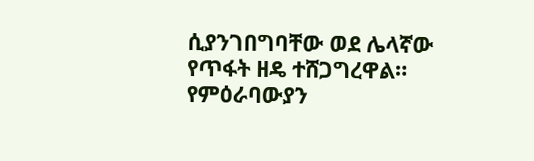ሲያንገበግባቸው ወደ ሌላኛው የጥፋት ዘዴ ተሸጋግረዋል።
የምዕራባውያን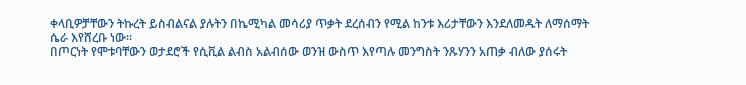ቀላቢዎቻቸውን ትኩረት ይስብልናል ያሉትን በኬሚካል መሳሪያ ጥቃት ደረሰብን የሚል ከንቱ እሪታቸውን እንደለመዱት ለማሰማት ሴራ እየሸረቡ ነው።
በጦርነት የሞቱባቸውን ወታደሮች የሲቪል ልብስ አልብሰው ወንዝ ውስጥ እየጣሉ መንግስት ንጹሃንን አጠቃ ብለው ያሰሩት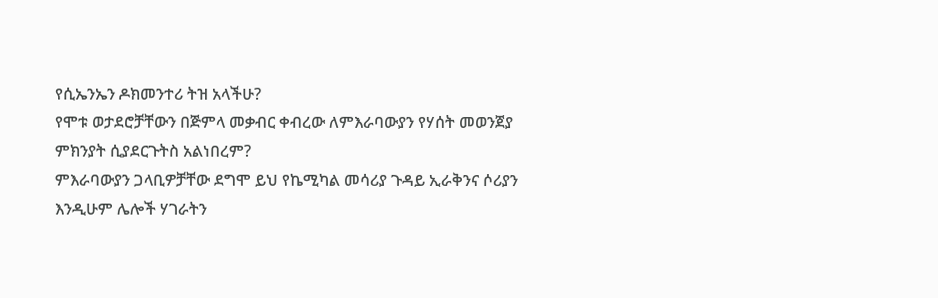የሲኤንኤን ዶክመንተሪ ትዝ አላችሁ?
የሞቱ ወታደሮቻቸውን በጅምላ መቃብር ቀብረው ለምእራባውያን የሃሰት መወንጀያ ምክንያት ሲያደርጉትስ አልነበረም?
ምእራባውያን ጋላቢዎቻቸው ደግሞ ይህ የኬሚካል መሳሪያ ጉዳይ ኢራቅንና ሶሪያን እንዲሁም ሌሎች ሃገራትን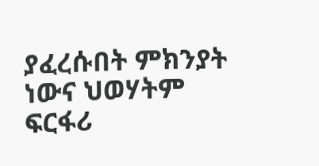ያፈረሱበት ምክንያት ነውና ህወሃትም ፍርፋሪ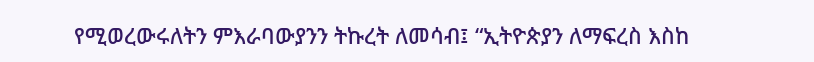የሚወረውሩለትን ምእራባውያንን ትኩረት ለመሳብ፤ “ኢትዮጵያን ለማፍረስ እስከ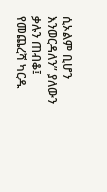ሲኦልም ቢሆን እንወርዳለን” ያለውን ቃሉን ጠብቆ፤ የመጨረሻ ካርዱ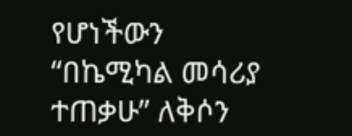የሆነችውን “በኬሚካል መሳሪያ ተጠቃሁ” ለቅሶን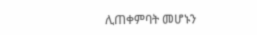ሊጠቀምባት መሆኑን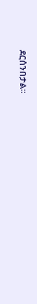ደርሰንበታል።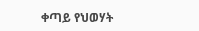ቀጣይ የህወሃት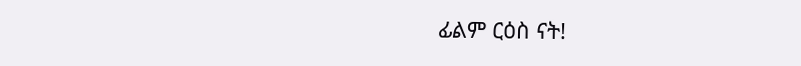ፊልም ርዕስ ናት!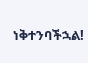ነቅተንባችኋል!